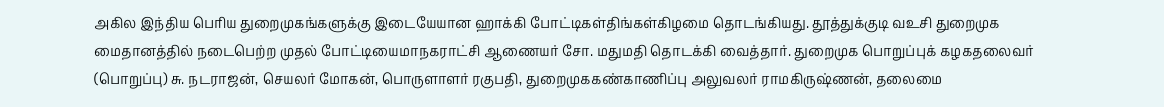அகில இந்திய பெரிய துறைமுகங்களுக்கு இடையேயான ஹாக்கி போட்டிகள்திங்கள்கிழமை தொடங்கியது. தூத்துக்குடி வஉசி துறைமுக மைதானத்தில் நடைபெற்ற முதல் போட்டியைமாநகராட்சி ஆணையர் சோ. மதுமதி தொடக்கி வைத்தார். துறைமுக பொறுப்புக் கழகதலைவர் (பொறுப்பு) சு. நடராஜன், செயலர் மோகன், பொருளாளர் ரகுபதி, துறைமுககண்காணிப்பு அலுவலர் ராமகிருஷ்ணன், தலைமை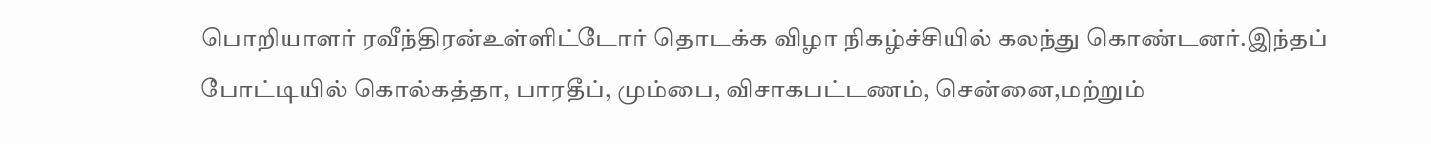பொறியாளர் ரவீந்திரன்உள்ளிட்டோர் தொடக்க விழா நிகழ்ச்சியில் கலந்து கொண்டனர்.இந்தப் போட்டியில் கொல்கத்தா, பாரதீப், மும்பை, விசாகபட்டணம், சென்னை,மற்றும்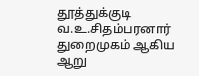தூத்துக்குடி வ.உ.சிதம்பரனார் துறைமுகம் ஆகிய ஆறு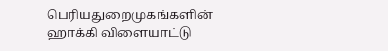பெரியதுறைமுகங்களின் ஹாக்கி விளையாட்டு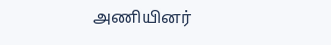அணியினர்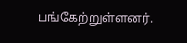பங்கேற்றுள்ளனர்.